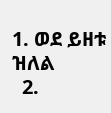1. ወደ ይዘቱ ዝለል
  2.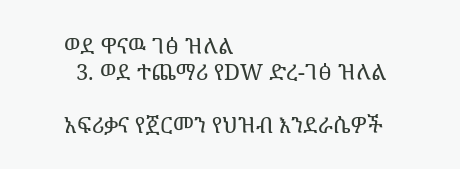ወደ ዋናዉ ገፅ ዝለል
  3. ወደ ተጨማሪ የDW ድረ-ገፅ ዝለል

አፍሪቃና የጀርመን የህዝብ እንደራሴዎች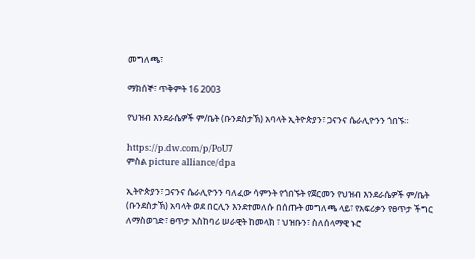መግለጫ፣

ማክሰኞ፣ ጥቅምት 16 2003

የህዝብ እንደራሴዎች ም/ቤት (ቡንደስታኽ) አባላት ኢትዮጵያን፣ ጋናንና ሴራሊዮንን ጎበኙ።

https://p.dw.com/p/PoU7
ምስል picture alliance/dpa

ኢትዮጵያን፣ ጋናንና ሴራሊዮንን ባለፈው ሳምንት የጎበኙት የጀርመን የህዝብ እንደራሴዎች ም/ቤት (ቡንደስታኽ) አባላት ወደ በርሊን እንደተመለሱ በሰጡት መግለጫ ላይ፣ የአፍሪቃን የፀጥታ ችግር ለማስወገድ፣ ፀጥታ አስከባሪ ሠራዊት ከመላክ ፣ ህዝቡን፣ ስለሰላማዊ ኑሮ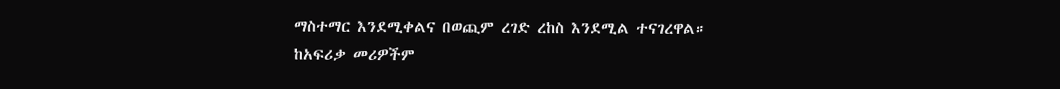ማስተማር እንደሚቀልና በወጪም ረገድ ረከስ እንደሚል ተናገረዋል። ከአፍሪቃ መሪዎችም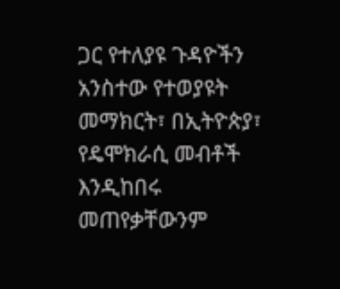ጋር የተለያዩ ጉዳዮችን አንስተው የተወያዩት መማክርት፣ በኢትዮጵያ፣ የዴሞክራሲ መብቶች እንዲከበሩ መጠየቃቸውንም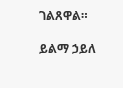ገልጸዋል።

ይልማ ኃይለ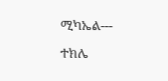ሚካኤል---

ተክሌ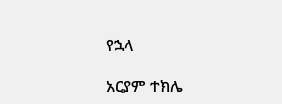የኋላ

አርያም ተክሌ